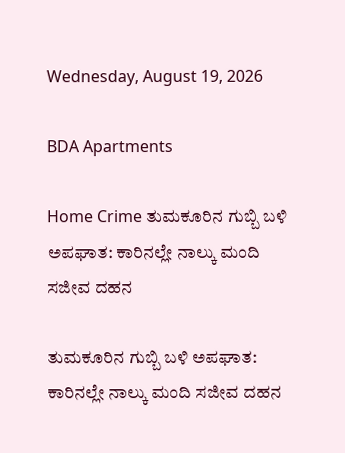Wednesday, August 19, 2026

BDA Apartments

Home Crime ತುಮಕೂರಿನ ಗುಬ್ಬಿ ಬಳಿ ಅಪಘಾತ: ಕಾರಿನಲ್ಲೇ ನಾಲ್ಕು ಮಂದಿ ಸಜೀವ ದಹನ

ತುಮಕೂರಿನ ಗುಬ್ಬಿ ಬಳಿ ಅಪಘಾತ: ಕಾರಿನಲ್ಲೇ ನಾಲ್ಕು ಮಂದಿ ಸಜೀವ ದಹನ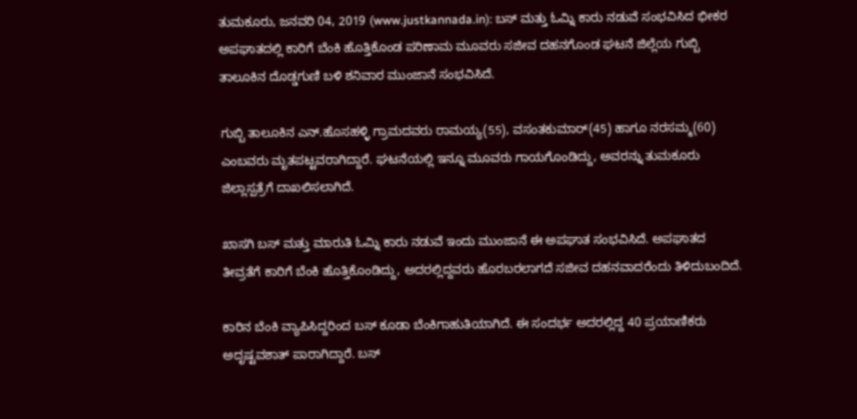ತುಮಕೂರು, ಜನವರಿ 04, 2019 (www.justkannada.in): ಬಸ್ ಮತ್ತು ಓಮ್ನಿ ಕಾರು ನಡುವೆ ಸಂಭವಿಸಿದ ಭೀಕರ ಅಪಘಾತದಲ್ಲಿ ಕಾರಿಗೆ ಬೆಂಕಿ ಹೊತ್ತಿಕೊಂಡ ಪರಿಣಾಮ ಮೂವರು ಸಜೀವ ದಹನಗೊಂಡ ಘಟನೆ ಜಿಲ್ಲೆಯ ಗುಬ್ಬಿ ತಾಲೂಕಿನ ದೊಡ್ಡಗುಣಿ ಬಳಿ ಶನಿವಾರ ಮುಂಜಾನೆ ಸಂಭವಿಸಿದೆ.

ಗುಬ್ಬಿ ತಾಲೂಕಿನ ಎನ್.ಹೊಸಹಳ್ಳಿ ಗ್ರಾಮದವರು ರಾಮಯ್ಯ(55), ವಸಂತಕುಮಾರ್(45) ಹಾಗೂ ನರಸಮ್ಮ(60) ಎಂಬವರು ಮೃತಪಟ್ಟವರಾಗಿದ್ದಾರೆ. ಘಟನೆಯಲ್ಲಿ ಇನ್ನೂ ಮೂವರು ಗಾಯಗೊಂಡಿದ್ದು, ಅವರನ್ನು ತುಮಕೂರು ಜಿಲ್ಲಾಸ್ಪತ್ರೆಗೆ ದಾಖಲಿಸಲಾಗಿದೆ.

ಖಾಸಗಿ ಬಸ್ ಮತ್ತು ಮಾರುತಿ ಓಮ್ನಿ ಕಾರು ನಡುವೆ ಇಂದು ಮುಂಜಾನೆ ಈ ಅಪಘಾತ ಸಂಭವಿಸಿದೆ. ಅಪಘಾತದ ತೀವ್ರತೆಗೆ ಕಾರಿಗೆ ಬೆಂಕಿ ಹೊತ್ತಿಕೊಂಡಿದ್ದು, ಅದರಲ್ಲಿದ್ದವರು ಹೊರಬರಲಾಗದೆ ಸಜೀವ ದಹನವಾದರೆಂದು ತಿಳಿದುಬಂದಿದೆ.

ಕಾರಿನ ಬೆಂಕಿ ವ್ಯಾಪಿಸಿದ್ದರಿಂದ ಬಸ್ ಕೂಡಾ ಬೆಂಕಿಗಾಹುತಿಯಾಗಿದೆ. ಈ ಸಂದರ್ಭ ಅದರಲ್ಲಿದ್ದ 40 ಪ್ರಯಾಣಿಕರು ಅದೃಷ್ಟವಶಾತ್ ಪಾರಾಗಿದ್ದಾರೆ. ಬಸ್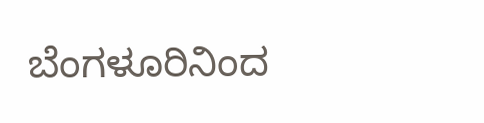ಬೆಂಗಳೂರಿನಿಂದ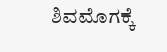ಶಿವಮೊಗಕ್ಕೆ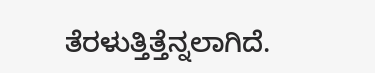ತೆರಳುತ್ತಿತ್ತೆನ್ನಲಾಗಿದೆ.